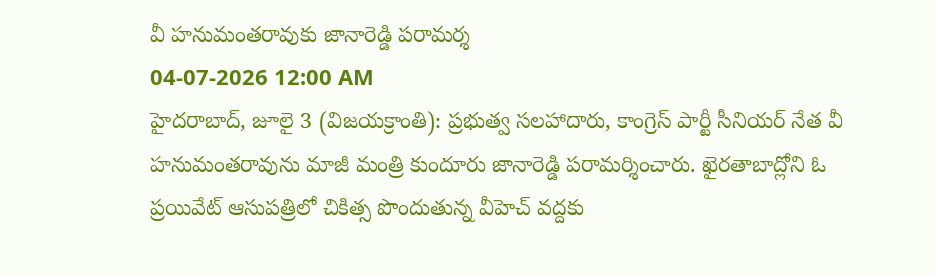వీ హనుమంతరావుకు జానారెడ్డి పరామర్శ
04-07-2026 12:00 AM
హైదరాబాద్, జూలై 3 (విజయక్రాంతి): ప్రభుత్వ సలహాదారు, కాంగ్రెస్ పార్టీ సీనియర్ నేత వీ హనుమంతరావును మాజీ మంత్రి కుందూరు జానారెడ్డి పరామర్శించారు. ఖైరతాబాద్లోని ఓ ప్రయివేట్ ఆసుపత్రిలో చికిత్స పొందుతున్న వీహెచ్ వద్దకు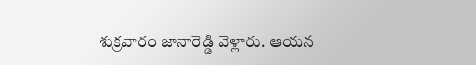శుక్రవారం జానారెడ్డి వెళ్లారు. ఆయన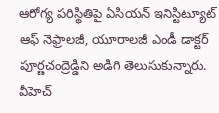ఆరోగ్య పరిస్థితిపై ఏసియన్ ఇనిస్టిట్యూట్ ఆఫ్ నెఫ్రాలజీ, యూరాలజీ ఎండీ డాక్టర్ పూర్ణచంద్రెడ్డిని అడిగి తెలుసుకున్నారు. వీహెచ్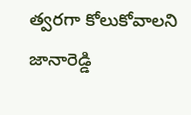త్వరగా కోలుకోవాలని జానారెడ్డి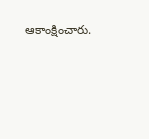ఆకాంక్షించారు.